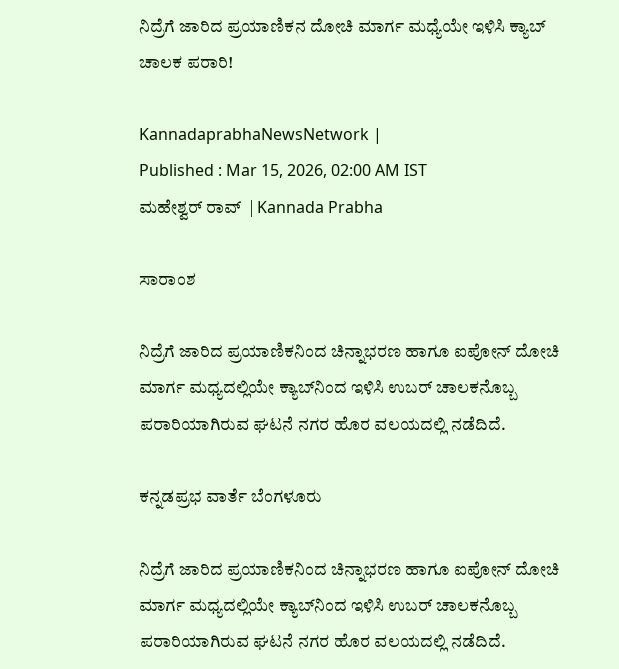ನಿದ್ರೆಗೆ ಜಾರಿದ ಪ್ರಯಾಣಿಕನ ದೋಚಿ ಮಾರ್ಗ ಮಧ್ಯೆಯೇ ಇಳಿಸಿ ಕ್ಯಾಬ್‌ ಚಾಲಕ ಪರಾರಿ!

KannadaprabhaNewsNetwork |
Published : Mar 15, 2026, 02:00 AM IST
ಮಹೇಶ್ವರ್ ರಾವ್  | Kannada Prabha

ಸಾರಾಂಶ

ನಿದ್ರೆಗೆ ಜಾರಿದ ಪ್ರಯಾಣಿಕನಿಂದ ಚಿನ್ನಾಭರಣ ಹಾಗೂ ಐಪೋನ್ ದೋಚಿ ಮಾರ್ಗ ಮಧ್ಯದಲ್ಲಿಯೇ ಕ್ಯಾಬ್‌ನಿಂದ ಇಳಿಸಿ ಉಬರ್ ಚಾಲಕನೊಬ್ಬ ಪರಾರಿಯಾಗಿರುವ ಘಟನೆ ನಗರ ಹೊರ ವಲಯದಲ್ಲಿ ನಡೆದಿದೆ.

ಕನ್ನಡಪ್ರಭ ವಾರ್ತೆ ಬೆಂಗಳೂರು

ನಿದ್ರೆಗೆ ಜಾರಿದ ಪ್ರಯಾಣಿಕನಿಂದ ಚಿನ್ನಾಭರಣ ಹಾಗೂ ಐಪೋನ್ ದೋಚಿ ಮಾರ್ಗ ಮಧ್ಯದಲ್ಲಿಯೇ ಕ್ಯಾಬ್‌ನಿಂದ ಇಳಿಸಿ ಉಬರ್ ಚಾಲಕನೊಬ್ಬ ಪರಾರಿಯಾಗಿರುವ ಘಟನೆ ನಗರ ಹೊರ ವಲಯದಲ್ಲಿ ನಡೆದಿದೆ.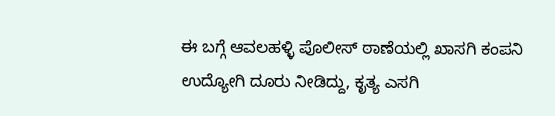ಈ ಬಗ್ಗೆ ಆ‍ವಲಹಳ್ಳಿ ಪೊಲೀಸ್ ಠಾಣೆಯಲ್ಲಿ ಖಾಸಗಿ ಕಂಪನಿ ಉದ್ಯೋಗಿ ದೂರು ನೀಡಿದ್ದು, ಕೃತ್ಯ ಎಸಗಿ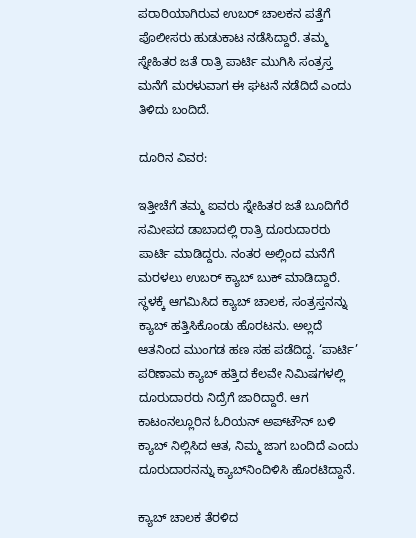ಪರಾರಿಯಾಗಿರುವ ಉಬರ್ ಚಾಲಕನ ಪತ್ತೆಗೆ ಪೊಲೀಸರು ಹುಡುಕಾಟ ನಡೆಸಿದ್ದಾರೆ. ತಮ್ಮ ಸ್ನೇಹಿತರ ಜತೆ ರಾತ್ರಿ ಪಾರ್ಟಿ ಮುಗಿಸಿ ಸಂತ್ರಸ್ತ ಮನೆಗೆ ಮರಳುವಾಗ ಈ ಘಟನೆ ನಡೆದಿದೆ ಎಂದು ತಿಳಿದು ಬಂದಿದೆ.

ದೂರಿನ ವಿವರ:

ಇತ್ತೀಚೆಗೆ ತಮ್ಮ ಐವರು ಸ್ನೇಹಿತರ ಜತೆ ಬೂದಿಗೆರೆ ಸಮೀಪದ ಡಾಬಾದಲ್ಲಿ ರಾತ್ರಿ ದೂರುದಾರರು ಪಾರ್ಟಿ ಮಾಡಿದ್ದರು. ನಂತರ ಅಲ್ಲಿಂದ ಮನೆಗೆ ಮರಳಲು ಉಬರ್ ಕ್ಯಾಬ್ ಬುಕ್ ಮಾಡಿದ್ದಾರೆ. ಸ್ಥಳಕ್ಕೆ ಆಗಮಿಸಿದ ಕ್ಯಾಬ್ ಚಾಲಕ, ಸಂತ್ರಸ್ತನನ್ನು ಕ್ಯಾಬ್ ಹತ್ತಿಸಿಕೊಂಡು ಹೊರಟನು. ಅಲ್ಲದೆ ಆತನಿಂದ ಮುಂಗಡ ಹಣ ಸಹ ಪಡೆದಿದ್ದ. ‘ಪಾರ್ಟಿ’ ಪರಿಣಾಮ ಕ್ಯಾಬ್ ಹತ್ತಿದ ಕೆಲವೇ ನಿಮಿಷಗಳಲ್ಲಿ ದೂರುದಾರರು ನಿದ್ರೆಗೆ ಜಾರಿದ್ದಾರೆ. ಆಗ ಕಾಟಂನಲ್ಲೂರಿನ ಓರಿಯನ್‌ ಅಪ್‌ಟೌನ್‌ ಬಳಿ ಕ್ಯಾಬ್‌ ನಿಲ್ಲಿಸಿದ ಆತ, ನಿಮ್ಮ ಜಾಗ ಬಂದಿದೆ ಎಂದು ದೂರುದಾರನನ್ನು ಕ್ಯಾಬ್‌ನಿಂದಿಳಿಸಿ ಹೊರಟಿದ್ದಾನೆ.

ಕ್ಯಾಬ್ ಚಾಲಕ ತೆರಳಿದ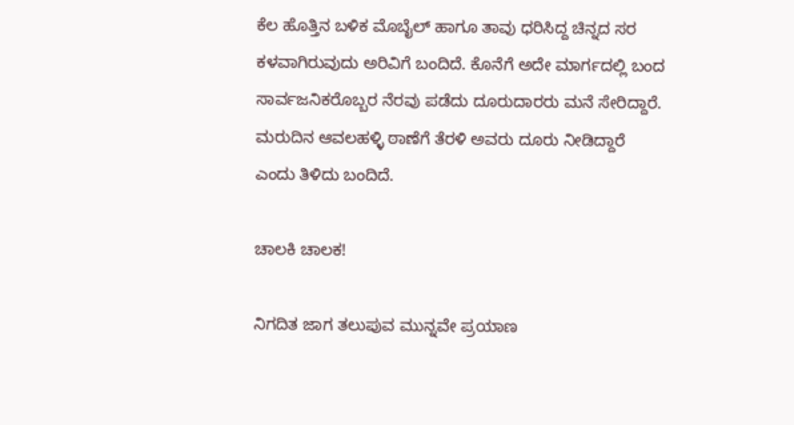ಕೆಲ ಹೊತ್ತಿನ ಬಳಿಕ ಮೊಬೈಲ್ ಹಾಗೂ ತಾವು ಧರಿಸಿದ್ದ ಚಿನ್ನದ ಸರ ಕಳವಾಗಿರುವುದು ಅರಿವಿಗೆ ಬಂದಿದೆ. ಕೊನೆಗೆ ಅದೇ ಮಾರ್ಗದಲ್ಲಿ ಬಂದ ಸಾರ್ವಜನಿಕರೊಬ್ಬರ ನೆರವು ಪಡೆದು ದೂರುದಾರರು ಮನೆ ಸೇರಿದ್ದಾರೆ. ಮರುದಿನ ಆವಲಹಳ್ಳಿ ಠಾಣೆಗೆ ತೆರಳಿ ಅವರು ದೂರು ನೀಡಿದ್ದಾರೆ ಎಂದು ತಿಳಿದು ಬಂದಿದೆ.

ಚಾಲಕಿ ಚಾಲಕ!

ನಿಗದಿತ ಜಾಗ ತಲುಪುವ ಮುನ್ನವೇ ಪ್ರಯಾಣ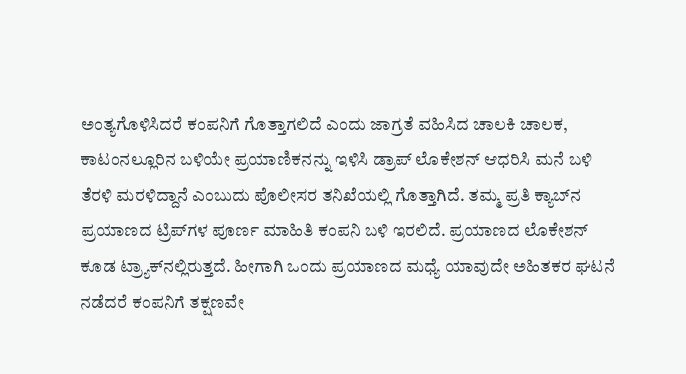ಅಂತ್ಯಗೊಳಿಸಿದರೆ ಕಂಪನಿಗೆ ಗೊತ್ತಾಗಲಿದೆ ಎಂದು ಜಾಗ್ರತೆ ವಹಿಸಿದ ಚಾಲಕಿ ಚಾಲಕ, ಕಾಟಂನಲ್ಲೂರಿನ ಬಳಿಯೇ ಪ್ರಯಾಣಿಕನನ್ನು ಇಳಿಸಿ ಡ್ರಾಪ್‌ ಲೊಕೇಶನ್‌ ಆಧರಿಸಿ ಮನೆ ಬಳಿ ತೆರಳಿ ಮರಳಿದ್ದಾನೆ ಎಂಬುದು ಪೊಲೀಸರ ತನಿಖೆಯಲ್ಲಿ ಗೊತ್ತಾಗಿದೆ. ತಮ್ಮ ಪ್ರತಿ ಕ್ಯಾಬ್‌ನ ಪ್ರಯಾಣದ ಟ್ರಿಪ್‌ಗಳ ಪೂರ್ಣ ಮಾಹಿತಿ ಕಂಪನಿ ಬಳಿ ಇರಲಿದೆ. ಪ್ರಯಾಣದ ಲೊಕೇಶನ್‌ ಕೂಡ ಟ್ರ್ಯಾಕ್‌ನಲ್ಲಿರುತ್ತದೆ. ಹೀಗಾಗಿ ಒಂದು ಪ್ರಯಾಣದ ಮಧ್ಯೆ ಯಾವುದೇ ಅಹಿತಕರ ಘಟನೆ ನಡೆದರೆ ಕಂಪನಿಗೆ ತಕ್ಷಣವೇ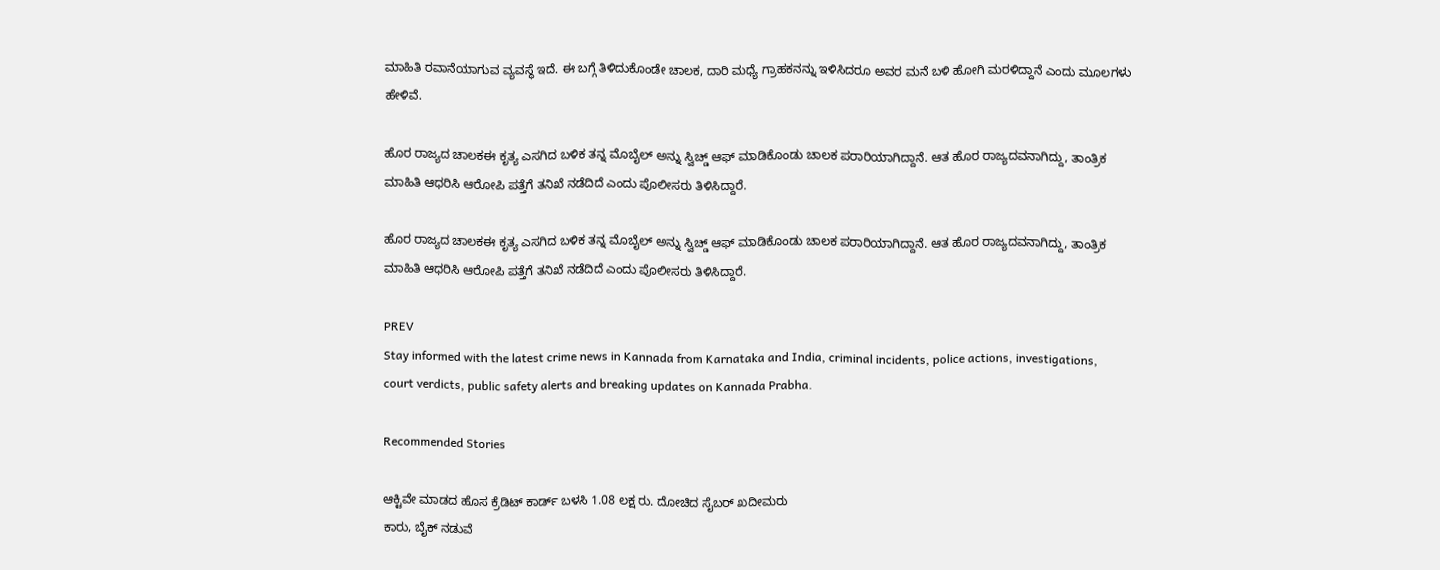ಮಾಹಿತಿ ರವಾನೆಯಾಗುವ ವ್ಯವಸ್ಥೆ ಇದೆ. ಈ ಬಗ್ಗೆ ತಿಳಿದುಕೊಂಡೇ ಚಾಲಕ, ದಾರಿ ಮಧ್ಯೆ ಗ್ರಾಹಕನನ್ನು ಇಳಿಸಿದರೂ ಅವರ ಮನೆ ಬಳಿ ಹೋಗಿ ಮರಳಿದ್ದಾನೆ ಎಂದು ಮೂಲಗಳು ಹೇಳಿವೆ.

ಹೊರ ರಾಜ್ಯದ ಚಾಲಕಈ ಕೃತ್ಯ ಎಸಗಿದ ಬಳಿಕ ತನ್ನ ಮೊಬೈಲ್ ಅನ್ನು ಸ್ವಿಚ್ಡ್ ಆಫ್ ಮಾಡಿಕೊಂಡು ಚಾಲಕ ಪರಾರಿಯಾಗಿದ್ದಾನೆ. ಆತ ಹೊರ ರಾಜ್ಯದವನಾಗಿದ್ದು, ತಾಂತ್ರಿಕ ಮಾಹಿತಿ ಆಧರಿಸಿ ಆರೋಪಿ ಪತ್ತೆಗೆ ತನಿಖೆ ನಡೆದಿದೆ ಎಂದು ಪೊಲೀಸರು ತಿಳಿಸಿದ್ದಾರೆ.

ಹೊರ ರಾಜ್ಯದ ಚಾಲಕಈ ಕೃತ್ಯ ಎಸಗಿದ ಬಳಿಕ ತನ್ನ ಮೊಬೈಲ್ ಅನ್ನು ಸ್ವಿಚ್ಡ್ ಆಫ್ ಮಾಡಿಕೊಂಡು ಚಾಲಕ ಪರಾರಿಯಾಗಿದ್ದಾನೆ. ಆತ ಹೊರ ರಾಜ್ಯದವನಾಗಿದ್ದು, ತಾಂತ್ರಿಕ ಮಾಹಿತಿ ಆಧರಿಸಿ ಆರೋಪಿ ಪತ್ತೆಗೆ ತನಿಖೆ ನಡೆದಿದೆ ಎಂದು ಪೊಲೀಸರು ತಿಳಿಸಿದ್ದಾರೆ.

PREV
Stay informed with the latest crime news in Kannada from Karnataka and India, criminal incidents, police actions, investigations, court verdicts, public safety alerts and breaking updates on Kannada Prabha.

Recommended Stories

ಆಕ್ಟಿವೇ ಮಾಡದ ಹೊಸ ಕ್ರೆಡಿಟ್ ಕಾರ್ಡ್‌ ಬಳಸಿ 1.08 ಲಕ್ಷ ರು. ದೋಚಿದ ಸೈಬರ್ ಖದೀಮರು
ಕಾರು, ಬೈಕ್ ನಡುವೆ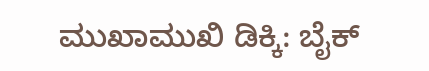ಮುಖಾಮುಖಿ ಡಿಕ್ಕಿ: ಬೈಕ್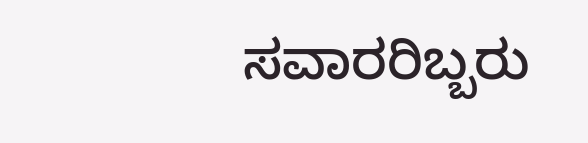ಸವಾರರಿಬ್ಬರು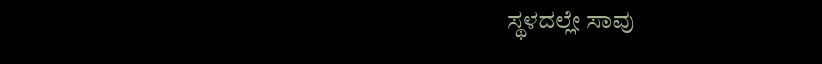ಸ್ಥಳದಲ್ಲೇ ಸಾವು